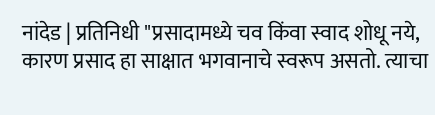नांदेड | प्रतिनिधी "प्रसादामध्ये चव किंवा स्वाद शोधू नये, कारण प्रसाद हा साक्षात भगवानाचे स्वरूप असतो. त्याचा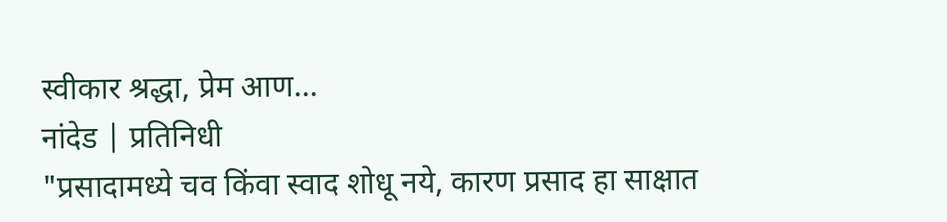स्वीकार श्रद्धा, प्रेम आण...
नांदेड | प्रतिनिधी
"प्रसादामध्ये चव किंवा स्वाद शोधू नये, कारण प्रसाद हा साक्षात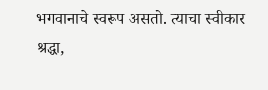भगवानाचे स्वरूप असतो. त्याचा स्वीकार श्रद्धा,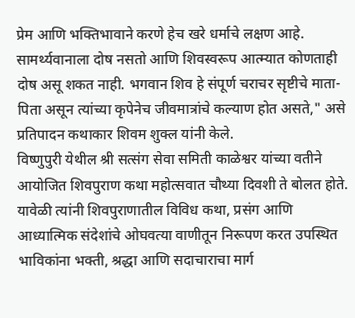प्रेम आणि भक्तिभावाने करणे हेच खरे धर्माचे लक्षण आहे. सामर्थ्यवानाला दोष नसतो आणि शिवस्वरूप आत्म्यात कोणताही दोष असू शकत नाही. भगवान शिव हे संपूर्ण चराचर सृष्टीचे माता-पिता असून त्यांच्या कृपेनेच जीवमात्रांचे कल्याण होत असते," असे प्रतिपादन कथाकार शिवम शुक्ल यांनी केले.
विष्णुपुरी येथील श्री सत्संग सेवा समिती काळेश्वर यांच्या वतीने आयोजित शिवपुराण कथा महोत्सवात चौथ्या दिवशी ते बोलत होते. यावेळी त्यांनी शिवपुराणातील विविध कथा, प्रसंग आणि आध्यात्मिक संदेशांचे ओघवत्या वाणीतून निरूपण करत उपस्थित भाविकांना भक्ती, श्रद्धा आणि सदाचाराचा मार्ग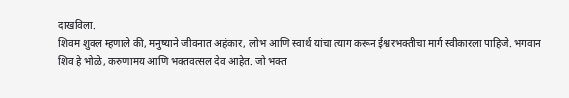दाखविला.
शिवम शुक्ल म्हणाले की, मनुष्याने जीवनात अहंकार, लोभ आणि स्वार्थ यांचा त्याग करून ईश्वरभक्तीचा मार्ग स्वीकारला पाहिजे. भगवान शिव हे भोळे, करुणामय आणि भक्तवत्सल देव आहेत. जो भक्त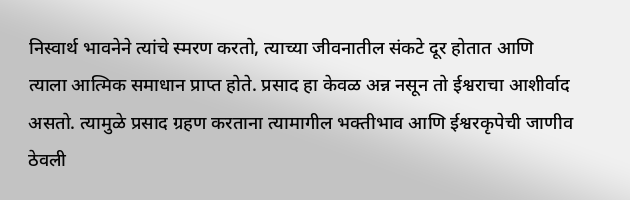निस्वार्थ भावनेने त्यांचे स्मरण करतो, त्याच्या जीवनातील संकटे दूर होतात आणि त्याला आत्मिक समाधान प्राप्त होते. प्रसाद हा केवळ अन्न नसून तो ईश्वराचा आशीर्वाद असतो. त्यामुळे प्रसाद ग्रहण करताना त्यामागील भक्तीभाव आणि ईश्वरकृपेची जाणीव ठेवली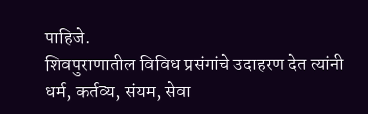पाहिजे.
शिवपुराणातील विविध प्रसंगांचे उदाहरण देत त्यांनी धर्म, कर्तव्य, संयम, सेवा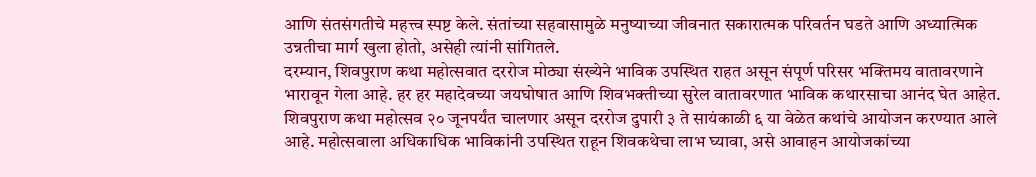आणि संतसंगतीचे महत्त्व स्पष्ट केले. संतांच्या सहवासामुळे मनुष्याच्या जीवनात सकारात्मक परिवर्तन घडते आणि अध्यात्मिक उन्नतीचा मार्ग खुला होतो, असेही त्यांनी सांगितले.
दरम्यान, शिवपुराण कथा महोत्सवात दररोज मोठ्या संख्येने भाविक उपस्थित राहत असून संपूर्ण परिसर भक्तिमय वातावरणाने भारावून गेला आहे. हर हर महादेवच्या जयघोषात आणि शिवभक्तीच्या सुरेल वातावरणात भाविक कथारसाचा आनंद घेत आहेत.
शिवपुराण कथा महोत्सव २० जूनपर्यंत चालणार असून दररोज दुपारी ३ ते सायंकाळी ६ या वेळेत कथांचे आयोजन करण्यात आले आहे. महोत्सवाला अधिकाधिक भाविकांनी उपस्थित राहून शिवकथेचा लाभ घ्यावा, असे आवाहन आयोजकांच्या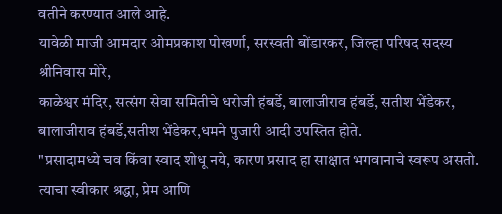वतीने करण्यात आले आहे.
यावेळी माजी आमदार ओमप्रकाश पोखर्णा, सरस्वती बोंडारकर, जिल्हा परिषद सदस्य श्रीनिवास मोरे,
काळेश्वर मंदिर, सत्संग सेवा समितीचे धरोजी हंबर्डे, बालाजीराव हंबर्डे, सतीश भेंडेकर, बालाजीराव हंबर्डे,सतीश भेंडेकर,धमने पुजारी आदी उपस्तित होते.
"प्रसादामध्ये चव किंवा स्वाद शोधू नये, कारण प्रसाद हा साक्षात भगवानाचे स्वरूप असतो. त्याचा स्वीकार श्रद्धा, प्रेम आणि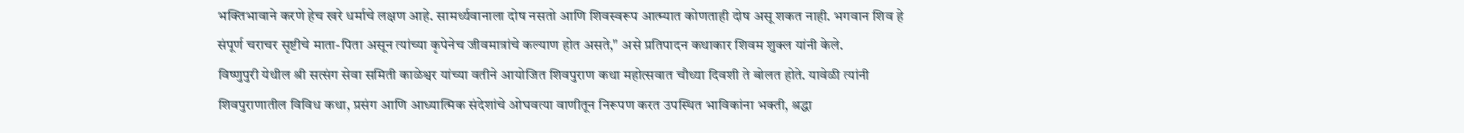भक्तिभावाने करणे हेच खरे धर्माचे लक्षण आहे. सामर्थ्यवानाला दोष नसतो आणि शिवस्वरूप आत्म्यात कोणताही दोष असू शकत नाही. भगवान शिव हे संपूर्ण चराचर सृष्टीचे माता-पिता असून त्यांच्या कृपेनेच जीवमात्रांचे कल्याण होत असते," असे प्रतिपादन कथाकार शिवम शुक्ल यांनी केले.
विष्णुपुरी येथील श्री सत्संग सेवा समिती काळेश्वर यांच्या वतीने आयोजित शिवपुराण कथा महोत्सवात चौथ्या दिवशी ते बोलत होते. यावेळी त्यांनी शिवपुराणातील विविध कथा, प्रसंग आणि आध्यात्मिक संदेशांचे ओघवत्या वाणीतून निरूपण करत उपस्थित भाविकांना भक्ती, श्रद्धा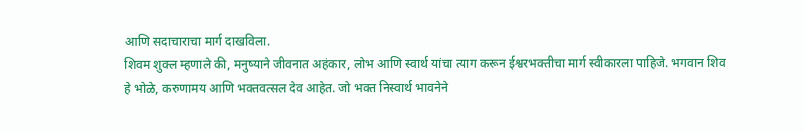आणि सदाचाराचा मार्ग दाखविला.
शिवम शुक्ल म्हणाले की, मनुष्याने जीवनात अहंकार, लोभ आणि स्वार्थ यांचा त्याग करून ईश्वरभक्तीचा मार्ग स्वीकारला पाहिजे. भगवान शिव हे भोळे, करुणामय आणि भक्तवत्सल देव आहेत. जो भक्त निस्वार्थ भावनेने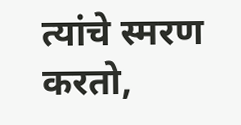त्यांचे स्मरण करतो,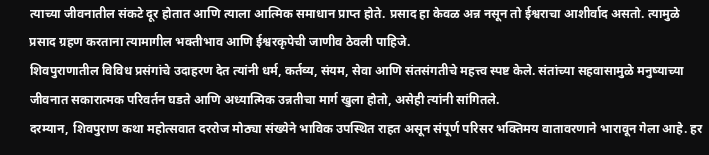त्याच्या जीवनातील संकटे दूर होतात आणि त्याला आत्मिक समाधान प्राप्त होते. प्रसाद हा केवळ अन्न नसून तो ईश्वराचा आशीर्वाद असतो. त्यामुळे प्रसाद ग्रहण करताना त्यामागील भक्तीभाव आणि ईश्वरकृपेची जाणीव ठेवली पाहिजे.
शिवपुराणातील विविध प्रसंगांचे उदाहरण देत त्यांनी धर्म, कर्तव्य, संयम, सेवा आणि संतसंगतीचे महत्त्व स्पष्ट केले. संतांच्या सहवासामुळे मनुष्याच्या जीवनात सकारात्मक परिवर्तन घडते आणि अध्यात्मिक उन्नतीचा मार्ग खुला होतो, असेही त्यांनी सांगितले.
दरम्यान, शिवपुराण कथा महोत्सवात दररोज मोठ्या संख्येने भाविक उपस्थित राहत असून संपूर्ण परिसर भक्तिमय वातावरणाने भारावून गेला आहे. हर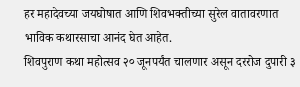हर महादेवच्या जयघोषात आणि शिवभक्तीच्या सुरेल वातावरणात भाविक कथारसाचा आनंद घेत आहेत.
शिवपुराण कथा महोत्सव २० जूनपर्यंत चालणार असून दररोज दुपारी ३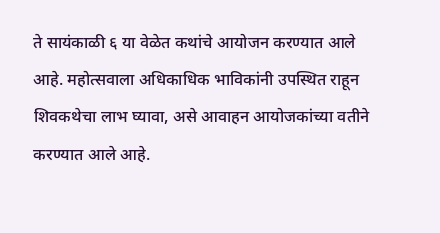ते सायंकाळी ६ या वेळेत कथांचे आयोजन करण्यात आले आहे. महोत्सवाला अधिकाधिक भाविकांनी उपस्थित राहून शिवकथेचा लाभ घ्यावा, असे आवाहन आयोजकांच्या वतीने करण्यात आले आहे.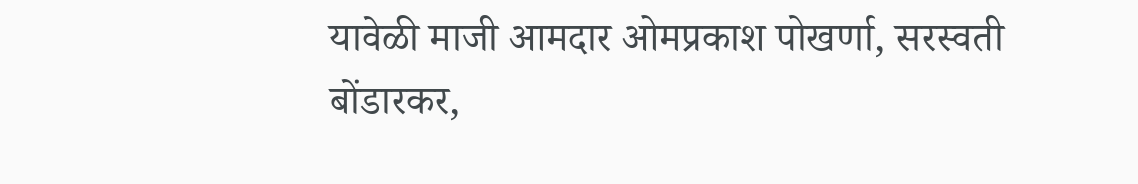यावेळी माजी आमदार ओमप्रकाश पोखर्णा, सरस्वती बोंडारकर,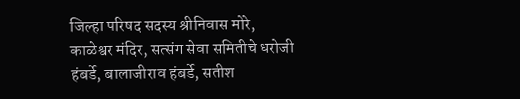जिल्हा परिषद सदस्य श्रीनिवास मोरे,
काळेश्वर मंदिर, सत्संग सेवा समितीचे धरोजी हंबर्डे, बालाजीराव हंबर्डे, सतीश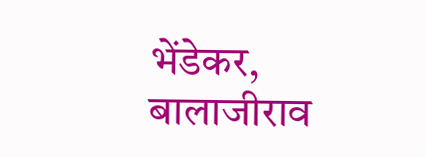भेंडेकर, बालाजीराव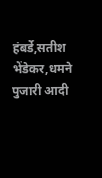हंबर्डे,सतीश भेंडेकर,धमने पुजारी आदी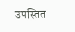उपस्तित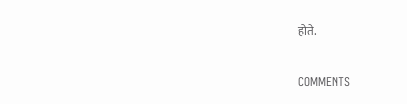होते.

COMMENTS